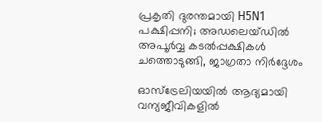പ്രകൃതി ദുരന്തമായി H5N1 പക്ഷിപ്പനി; അഡലെയ്ഡിൽ അപൂർവ്വ കടൽപ്പക്ഷികൾ ചത്തൊടുങ്ങി, ജാഗ്രതാ നിർദ്ദേശം

ഓസ്‌ട്രേലിയയിൽ ആദ്യമായി വന്യജീവികളിൽ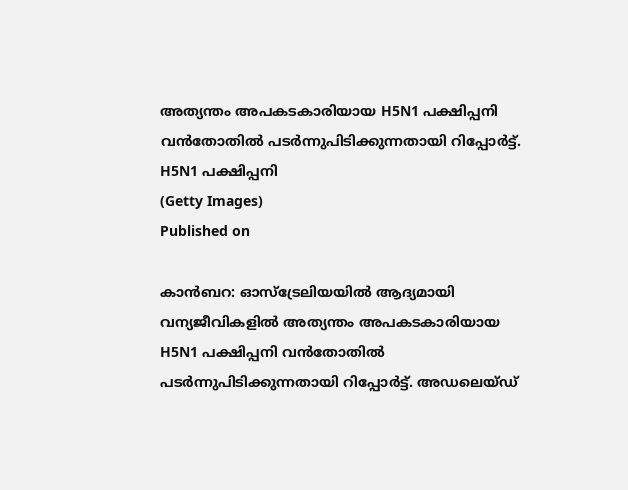അത്യന്തം അപകടകാരിയായ H5N1 പക്ഷിപ്പനി വൻതോതിൽ പടർന്നുപിടിക്കുന്നതായി റിപ്പോർട്ട്.
H5N1 പക്ഷിപ്പനി
(Getty Images)
Published on

കാൻബറ: ഓസ്‌ട്രേലിയയിൽ ആദ്യമായി വന്യജീവികളിൽ അത്യന്തം അപകടകാരിയായ H5N1 പക്ഷിപ്പനി വൻതോതിൽ പടർന്നുപിടിക്കുന്നതായി റിപ്പോർട്ട്. അഡലെയ്ഡ്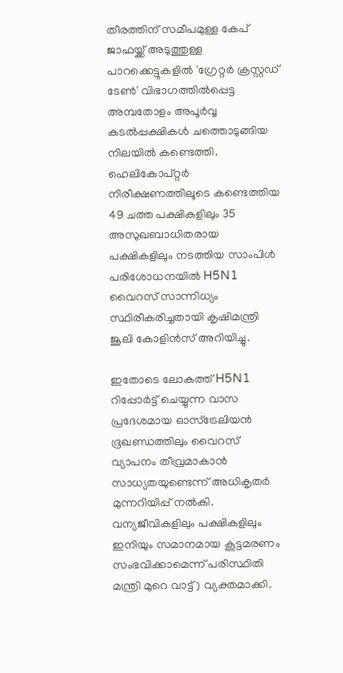തീരത്തിന് സമീപമുള്ള കേപ് ജാഫയ്ക്ക് അടുത്തുള്ള പാറക്കെട്ടുകളിൽ 'ഗ്രേറ്റർ ക്രസ്റ്റഡ് ടേൺ' വിഭാഗത്തിൽപ്പെട്ട അമ്പതോളം അപൂർവ്വ കടൽപ്പക്ഷികൾ ചത്തൊടുങ്ങിയ നിലയിൽ കണ്ടെത്തി. ഹെലികോപ്റ്റർ നിരീക്ഷണത്തിലൂടെ കണ്ടെത്തിയ 49 ചത്ത പക്ഷികളിലും 35 അസുഖബാധിതരായ പക്ഷികളിലും നടത്തിയ സാംപിൾ പരിശോധനയിൽ H5N1 വൈറസ് സാന്നിധ്യം സ്ഥിരീകരിച്ചതായി കൃഷിമന്ത്രി ജൂലി കോളിൻസ് അറിയിച്ചു.

ഇതോടെ ലോകത്ത് H5N1 റിപ്പോർട്ട് ചെയ്യുന്ന വാസ പ്രദേശമായ ഓസ്‌ട്രേലിയൻ ഭൂഖണ്ഡത്തിലും വൈറസ് വ്യാപനം തീവ്രമാകാൻ സാധ്യതയുണ്ടെന്ന് അധികൃതർ മുന്നറിയിപ്പ് നൽകി. വന്യജീവികളിലും പക്ഷികളിലും ഇനിയും സമാനമായ കൂട്ടമരണം സംഭവിക്കാമെന്ന് പരിസ്ഥിതി മന്ത്രി മുറെ വാട്ട് ) വ്യക്തമാക്കി.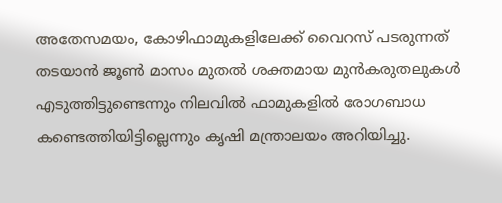അതേസമയം, കോഴിഫാമുകളിലേക്ക് വൈറസ് പടരുന്നത് തടയാൻ ജൂൺ മാസം മുതൽ ശക്തമായ മുൻകരുതലുകൾ എടുത്തിട്ടുണ്ടെന്നും നിലവിൽ ഫാമുകളിൽ രോഗബാധ കണ്ടെത്തിയിട്ടില്ലെന്നും കൃഷി മന്ത്രാലയം അറിയിച്ചു.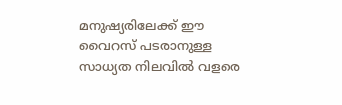മനുഷ്യരിലേക്ക് ഈ വൈറസ് പടരാനുള്ള സാധ്യത നിലവിൽ വളരെ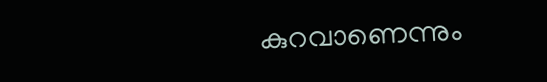കുറവാണെന്നും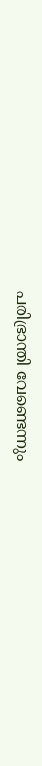പരിഭ്രാന്തി വേണ്ടെന്നും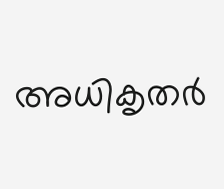അധികൃതർ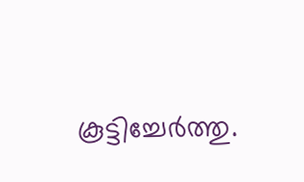കൂട്ടിച്ചേർത്തു.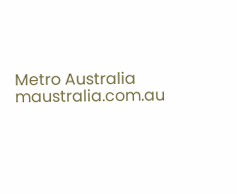Metro Australia
maustralia.com.au